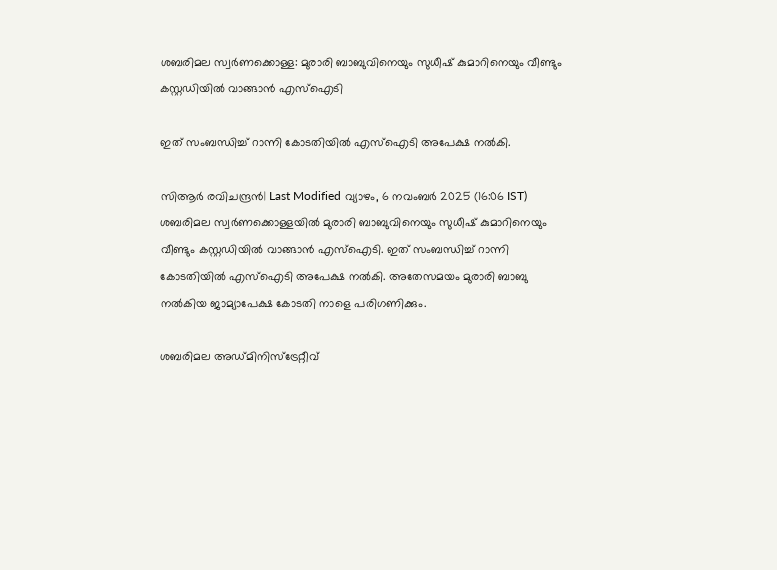ശബരിമല സ്വര്‍ണക്കൊള്ള: മുരാരി ബാബുവിനെയും സുധീഷ് കുമാറിനെയും വീണ്ടും കസ്റ്റഡിയില്‍ വാങ്ങാന്‍ എസ്‌ഐടി

ഇത് സംബന്ധിച്ച് റാന്നി കോടതിയില്‍ എസ്‌ഐടി അപേക്ഷ നല്‍കി.

സിആര്‍ രവിചന്ദ്രന്‍| Last Modified വ്യാഴം, 6 നവം‌ബര്‍ 2025 (16:06 IST)
ശബരിമല സ്വര്‍ണക്കൊള്ളയില്‍ മുരാരി ബാബുവിനെയും സുധീഷ് കുമാറിനെയും വീണ്ടും കസ്റ്റഡിയില്‍ വാങ്ങാന്‍ എസ്‌ഐടി. ഇത് സംബന്ധിച്ച് റാന്നി കോടതിയില്‍ എസ്‌ഐടി അപേക്ഷ നല്‍കി. അതേസമയം മുരാരി ബാബു നല്‍കിയ ജാമ്യാപേക്ഷ കോടതി നാളെ പരിഗണിക്കും.

ശബരിമല അഡ്മിനിസ്‌ട്രേറ്റീവ്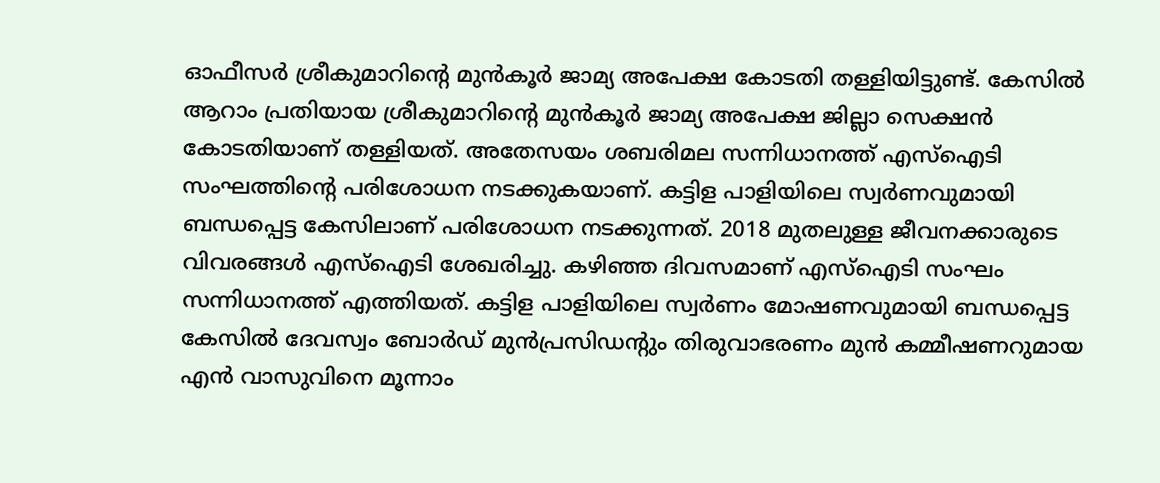ഓഫീസര്‍ ശ്രീകുമാറിന്റെ മുന്‍കൂര്‍ ജാമ്യ അപേക്ഷ കോടതി തള്ളിയിട്ടുണ്ട്. കേസില്‍ ആറാം പ്രതിയായ ശ്രീകുമാറിന്റെ മുന്‍കൂര്‍ ജാമ്യ അപേക്ഷ ജില്ലാ സെക്ഷന്‍ കോടതിയാണ് തള്ളിയത്. അതേസയം ശബരിമല സന്നിധാനത്ത് എസ്‌ഐടി സംഘത്തിന്റെ പരിശോധന നടക്കുകയാണ്. കട്ടിള പാളിയിലെ സ്വര്‍ണവുമായി ബന്ധപ്പെട്ട കേസിലാണ് പരിശോധന നടക്കുന്നത്. 2018 മുതലുള്ള ജീവനക്കാരുടെ വിവരങ്ങള്‍ എസ്‌ഐടി ശേഖരിച്ചു. കഴിഞ്ഞ ദിവസമാണ് എസ്‌ഐടി സംഘം സന്നിധാനത്ത് എത്തിയത്. കട്ടിള പാളിയിലെ സ്വര്‍ണം മോഷണവുമായി ബന്ധപ്പെട്ട കേസില്‍ ദേവസ്വം ബോര്‍ഡ് മുന്‍പ്രസിഡന്റും തിരുവാഭരണം മുന്‍ കമ്മീഷണറുമായ എന്‍ വാസുവിനെ മൂന്നാം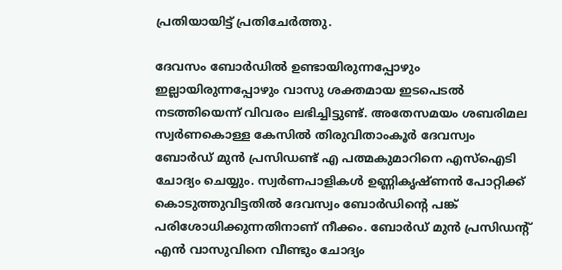പ്രതിയായിട്ട് പ്രതിചേര്‍ത്തു.

ദേവസം ബോര്‍ഡില്‍ ഉണ്ടായിരുന്നപ്പോഴും ഇല്ലായിരുന്നപ്പോഴും വാസു ശക്തമായ ഇടപെടല്‍ നടത്തിയെന്ന് വിവരം ലഭിച്ചിട്ടുണ്ട്. അതേസമയം ശബരിമല സ്വര്‍ണകൊള്ള കേസില്‍ തിരുവിതാംകൂര്‍ ദേവസ്വം ബോര്‍ഡ് മുന്‍ പ്രസിഡണ്ട് എ പത്മകുമാറിനെ എസ്‌ഐടി ചോദ്യം ചെയ്യും. സ്വര്‍ണപാളികള്‍ ഉണ്ണികൃഷ്ണന്‍ പോറ്റിക്ക് കൊടുത്തുവിട്ടതില്‍ ദേവസ്വം ബോര്‍ഡിന്റെ പങ്ക് പരിശോധിക്കുന്നതിനാണ് നീക്കം. ബോര്‍ഡ് മുന്‍ പ്രസിഡന്റ് എന്‍ വാസുവിനെ വീണ്ടും ചോദ്യം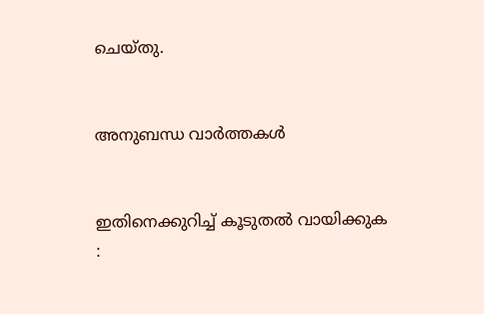ചെയ്തു.


അനുബന്ധ വാര്‍ത്തകള്‍


ഇതിനെക്കുറിച്ച് കൂടുതല്‍ വായിക്കുക :